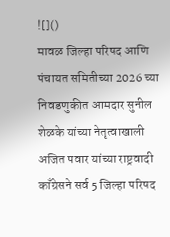![]()
मावळ जिल्हा परिषद आणि पंचायत समितीच्या 2026 च्या निवडणुकीत आमदार सुनील शेळके यांच्या नेतृत्वाखाली अजित पवार यांच्या राष्ट्रवादी काँग्रेसने सर्व 5 जिल्हा परिषद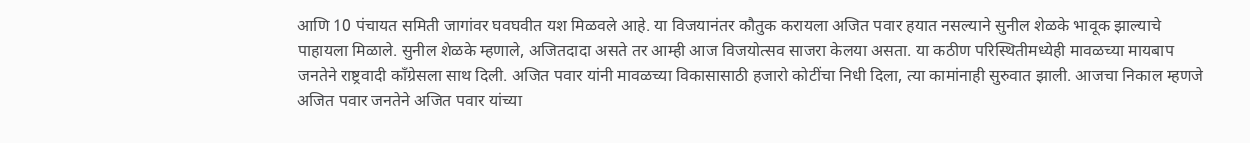आणि 10 पंचायत समिती जागांवर घवघवीत यश मिळवले आहे. या विजयानंतर कौतुक करायला अजित पवार हयात नसल्याने सुनील शेळके भावूक झाल्याचे पाहायला मिळाले. सुनील शेळके म्हणाले, अजितदादा असते तर आम्ही आज विजयोत्सव साजरा केलया असता. या कठीण परिस्थितीमध्येही मावळच्या मायबाप जनतेने राष्ट्रवादी काँग्रेसला साथ दिली. अजित पवार यांनी मावळच्या विकासासाठी हजारो कोटींचा निधी दिला, त्या कामांनाही सुरुवात झाली. आजचा निकाल म्हणजे अजित पवार जनतेने अजित पवार यांच्या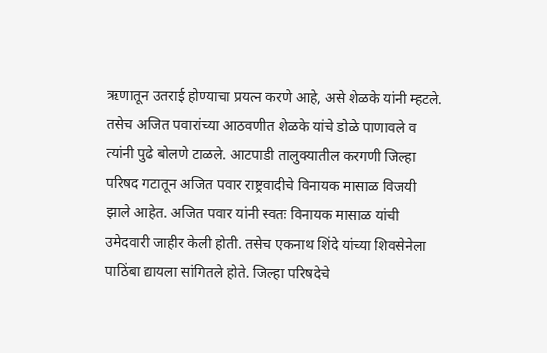ऋणातून उतराई होण्याचा प्रयत्न करणे आहे, असे शेळके यांनी म्हटले. तसेच अजित पवारांच्या आठवणीत शेळके यांचे डोळे पाणावले व त्यांनी पुढे बोलणे टाळले. आटपाडी तालुक्यातील करगणी जिल्हा परिषद गटातून अजित पवार राष्ट्रवादीचे विनायक मासाळ विजयी झाले आहेत. अजित पवार यांनी स्वतः विनायक मासाळ यांची उमेदवारी जाहीर केली होती. तसेच एकनाथ शिंदे यांच्या शिवसेनेला पाठिंबा द्यायला सांगितले होते. जिल्हा परिषदेचे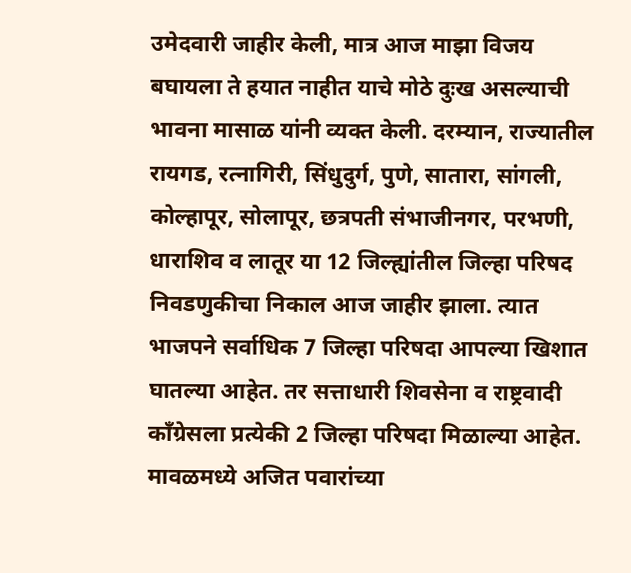उमेदवारी जाहीर केली, मात्र आज माझा विजय बघायला ते हयात नाहीत याचे मोठे दुःख असल्याची भावना मासाळ यांनी व्यक्त केली. दरम्यान, राज्यातील रायगड, रत्नागिरी, सिंधुदुर्ग, पुणे, सातारा, सांगली, कोल्हापूर, सोलापूर, छत्रपती संभाजीनगर, परभणी, धाराशिव व लातूर या 12 जिल्ह्यांतील जिल्हा परिषद निवडणुकीचा निकाल आज जाहीर झाला. त्यात भाजपने सर्वाधिक 7 जिल्हा परिषदा आपल्या खिशात घातल्या आहेत. तर सत्ताधारी शिवसेना व राष्ट्रवादी काँग्रेसला प्रत्येकी 2 जिल्हा परिषदा मिळाल्या आहेत.
मावळमध्ये अजित पवारांच्या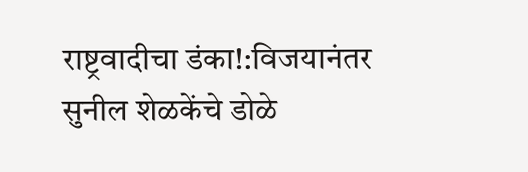राष्ट्रवादीचा डंका!:विजयानंतर सुनील शेळकेंचे डोळे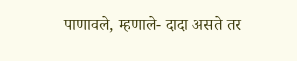पाणावले, म्हणाले- दादा असते तर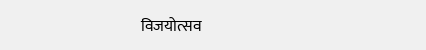विजयोत्सव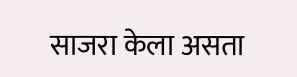साजरा केला असता